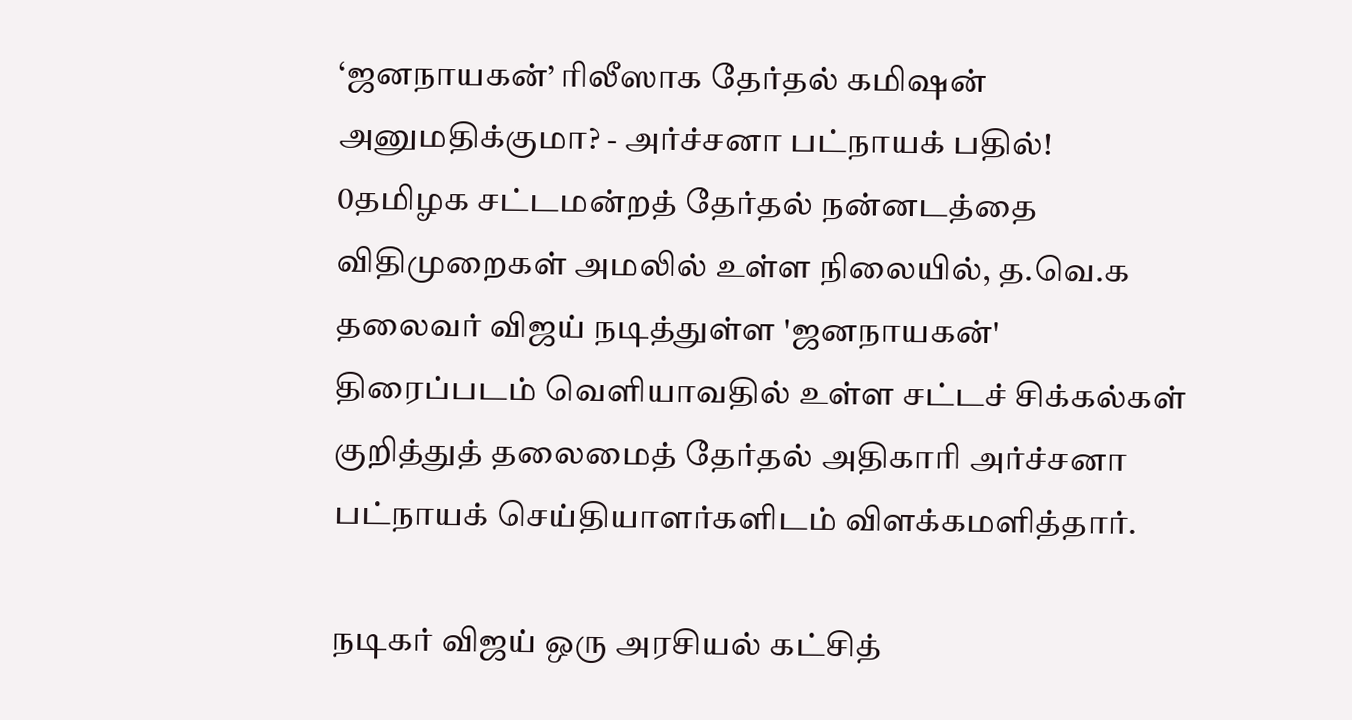‘ஜனநாயகன்’ ரிலீஸாக தேர்தல் கமிஷன் அனுமதிக்குமா? - அர்ச்சனா பட்நாயக் பதில்!
0தமிழக சட்டமன்றத் தேர்தல் நன்னடத்தை விதிமுறைகள் அமலில் உள்ள நிலையில், த.வெ.க தலைவர் விஜய் நடித்துள்ள 'ஜனநாயகன்' திரைப்படம் வெளியாவதில் உள்ள சட்டச் சிக்கல்கள் குறித்துத் தலைமைத் தேர்தல் அதிகாரி அர்ச்சனா பட்நாயக் செய்தியாளர்களிடம் விளக்கமளித்தார்.

நடிகர் விஜய் ஒரு அரசியல் கட்சித்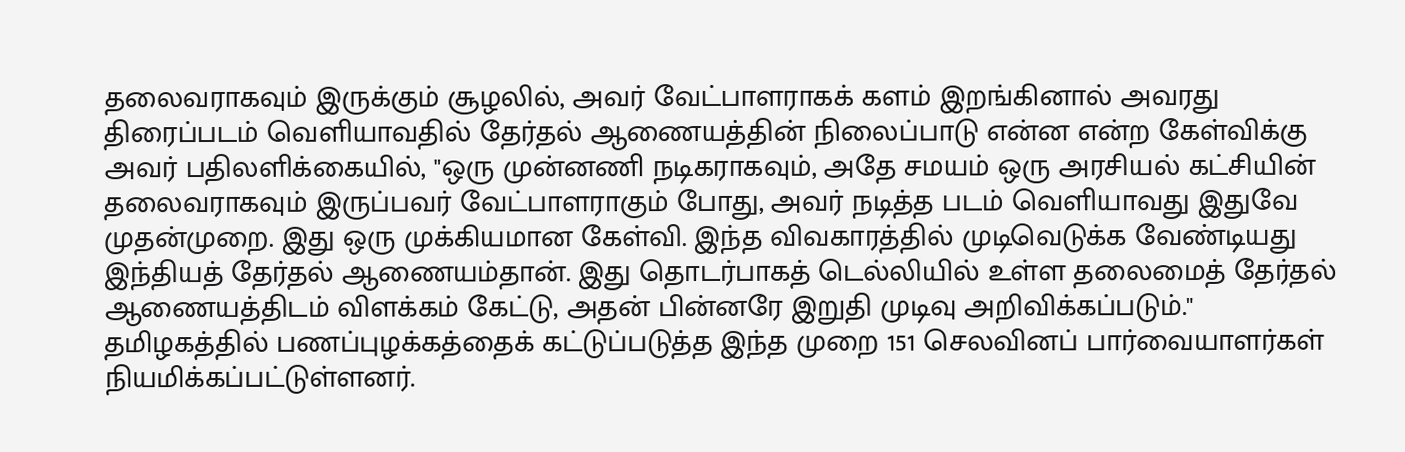தலைவராகவும் இருக்கும் சூழலில், அவர் வேட்பாளராகக் களம் இறங்கினால் அவரது திரைப்படம் வெளியாவதில் தேர்தல் ஆணையத்தின் நிலைப்பாடு என்ன என்ற கேள்விக்கு அவர் பதிலளிக்கையில், "ஒரு முன்னணி நடிகராகவும், அதே சமயம் ஒரு அரசியல் கட்சியின் தலைவராகவும் இருப்பவர் வேட்பாளராகும் போது, அவர் நடித்த படம் வெளியாவது இதுவே முதன்முறை. இது ஒரு முக்கியமான கேள்வி. இந்த விவகாரத்தில் முடிவெடுக்க வேண்டியது இந்தியத் தேர்தல் ஆணையம்தான். இது தொடர்பாகத் டெல்லியில் உள்ள தலைமைத் தேர்தல் ஆணையத்திடம் விளக்கம் கேட்டு, அதன் பின்னரே இறுதி முடிவு அறிவிக்கப்படும்."
தமிழகத்தில் பணப்புழக்கத்தைக் கட்டுப்படுத்த இந்த முறை 151 செலவினப் பார்வையாளர்கள் நியமிக்கப்பட்டுள்ளனர்.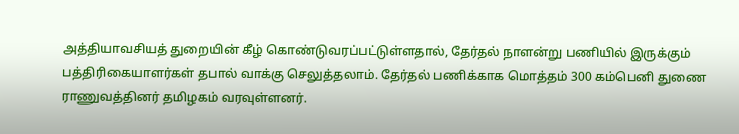அத்தியாவசியத் துறையின் கீழ் கொண்டுவரப்பட்டுள்ளதால், தேர்தல் நாளன்று பணியில் இருக்கும் பத்திரிகையாளர்கள் தபால் வாக்கு செலுத்தலாம். தேர்தல் பணிக்காக மொத்தம் 300 கம்பெனி துணை ராணுவத்தினர் தமிழகம் வரவுள்ளனர்.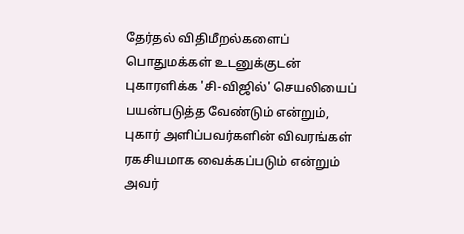தேர்தல் விதிமீறல்களைப் பொதுமக்கள் உடனுக்குடன் புகாரளிக்க 'சி-விஜில்' செயலியைப் பயன்படுத்த வேண்டும் என்றும், புகார் அளிப்பவர்களின் விவரங்கள் ரகசியமாக வைக்கப்படும் என்றும் அவர்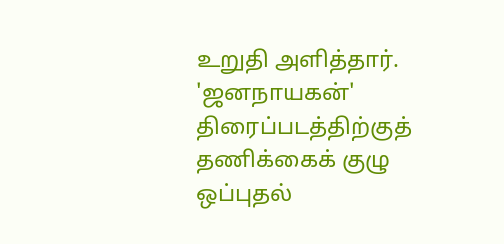உறுதி அளித்தார். 'ஜனநாயகன்' திரைப்படத்திற்குத் தணிக்கைக் குழு ஒப்புதல்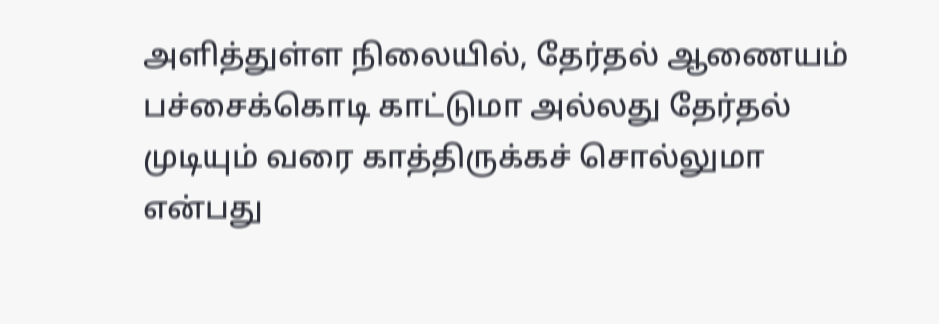அளித்துள்ள நிலையில், தேர்தல் ஆணையம் பச்சைக்கொடி காட்டுமா அல்லது தேர்தல் முடியும் வரை காத்திருக்கச் சொல்லுமா என்பது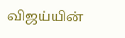விஜய்யின்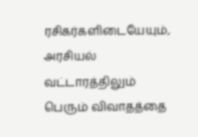ரசிகர்களிடையேயும், அரசியல் வட்டாரத்திலும் பெரும் விவாதத்தை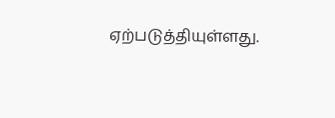ஏற்படுத்தியுள்ளது.